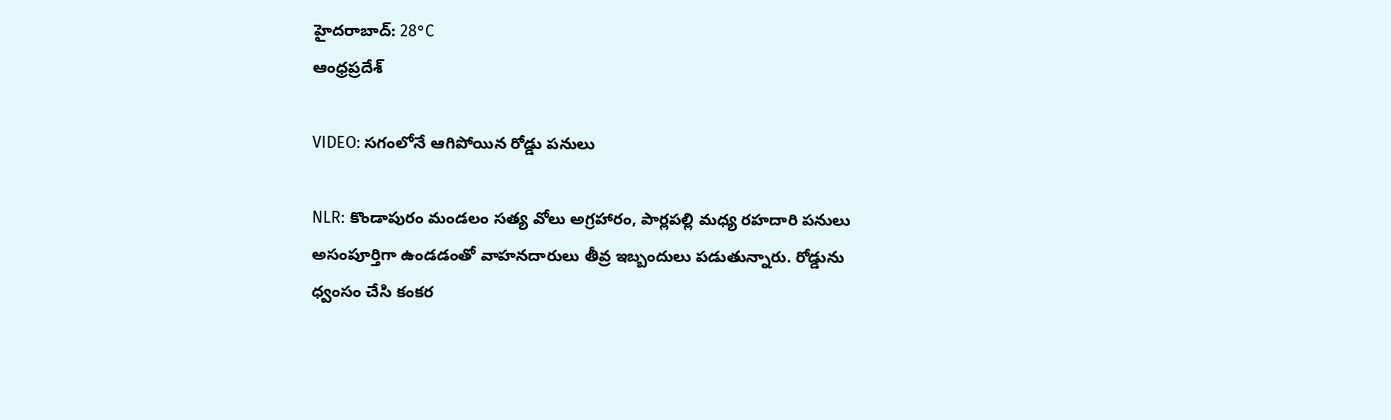హైదరాబాద్: 28°C
ఆంధ్రప్రదేశ్

VIDEO: సగంలోనే ఆగిపోయిన రోడ్డు పనులు

NLR: కొండాపురం మండలం సత్య వోలు అగ్రహారం, పార్లపల్లి మధ్య రహదారి పనులు అసంపూర్తిగా ఉండడంతో వాహనదారులు తీవ్ర ఇబ్బందులు పడుతున్నారు. రోడ్డును ధ్వంసం చేసి కంకర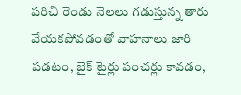పరిచి రెండు నెలలు గడుస్తున్న తారు వేయకపోవడంతో వాహనాలు జారి పడటం, బైక్ టైర్లు పంచర్లు కావడం,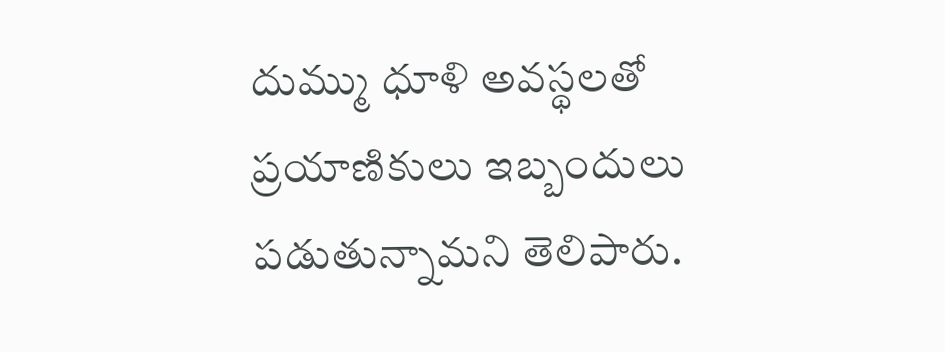దుమ్ము ధూళి అవస్థలతో ప్రయాణికులు ఇబ్బందులు పడుతున్నామని తెలిపారు.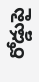రోడ్డుపై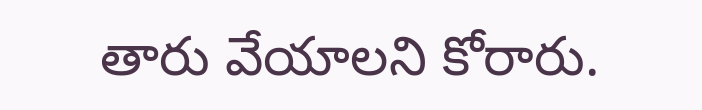తారు వేయాలని కోరారు.